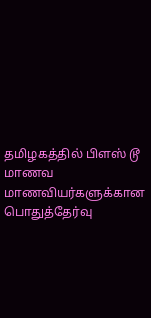தமிழகத்தில் பிளஸ் டூ மாணவ மாணவியர்களுக்கான பொதுத்தேர்வு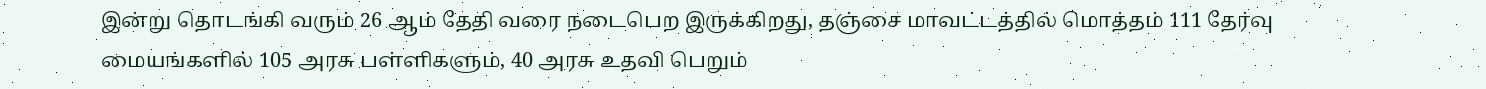இன்று தொடங்கி வரும் 26 ஆம் தேதி வரை நடைபெற இருக்கிறது, தஞ்சை மாவட்டத்தில் மொத்தம் 111 தேர்வு மையங்களில் 105 அரசு பள்ளிகளும், 40 அரசு உதவி பெறும்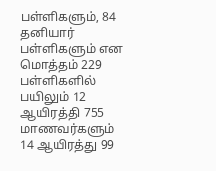பள்ளிகளும், 84 தனியார் பள்ளிகளும் என மொத்தம் 229 பள்ளிகளில் பயிலும் 12 ஆயிரத்தி 755 மாணவர்களும் 14 ஆயிரத்து 99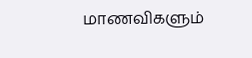மாணவிகளும்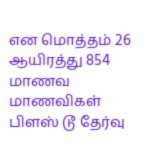என மொத்தம் 26 ஆயிரத்து 854 மாணவ மாணவிகள் பிளஸ் டூ தேர்வு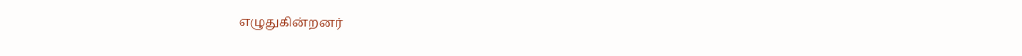எழுதுகின்றனர்